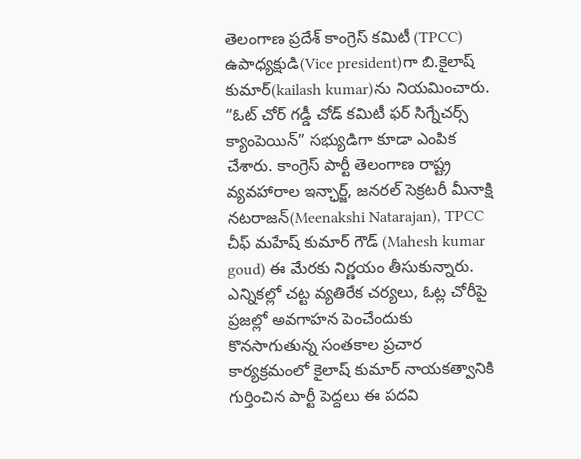తెలంగాణ ప్రదేశ్ కాంగ్రెస్ కమిటీ (TPCC) ఉపాధ్యక్షుడి(Vice president)గా బి.కైలాష్ కుమార్(kailash kumar)ను నియమించారు. “ఓట్ చోర్ గడ్డీ చోడ్ కమిటీ ఫర్ సిగ్నేచర్స్ క్యాంపెయిన్” సభ్యుడిగా కూడా ఎంపిక చేశారు. కాంగ్రెస్ పార్టీ తెలంగాణ రాష్ట్ర వ్యవహారాల ఇన్ఛార్జ్, జనరల్ సెక్రటరీ మీనాక్షి నటరాజన్(Meenakshi Natarajan), TPCC చీఫ్ మహేష్ కుమార్ గౌడ్ (Mahesh kumar goud) ఈ మేరకు నిర్ణయం తీసుకున్నారు. ఎన్నికల్లో చట్ట వ్యతిరేక చర్యలు, ఓట్ల చోరీపై ప్రజల్లో అవగాహన పెంచేందుకు కొనసాగుతున్న సంతకాల ప్రచార కార్యక్రమంలో కైలాష్ కుమార్ నాయకత్వానికి గుర్తించిన పార్టీ పెద్దలు ఈ పదవి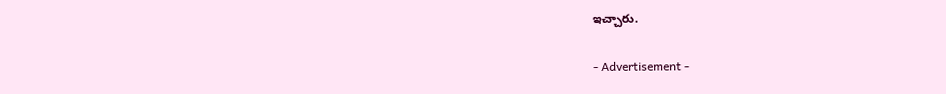ఇచ్చారు.

- Advertisement -